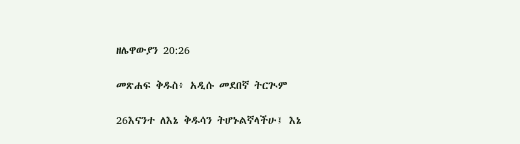ዘሌዋውያን 20:26

መጽሐፍ ቅዱስ፥ አዲሱ መደበኛ ትርጒም

26እናንተ ለእኔ ቅዱሳን ትሆኑልኛላችሁ፤ እኔ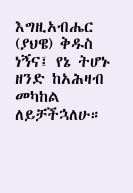እግዚአብሔር (ያህዌ) ቅዱስ ነኝና፤ የኔ ትሆኑ ዘንድ ከአሕዛብ መካከል ለይቻችኋለሁ።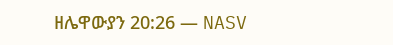ዘሌዋውያን 20:26 — NASV